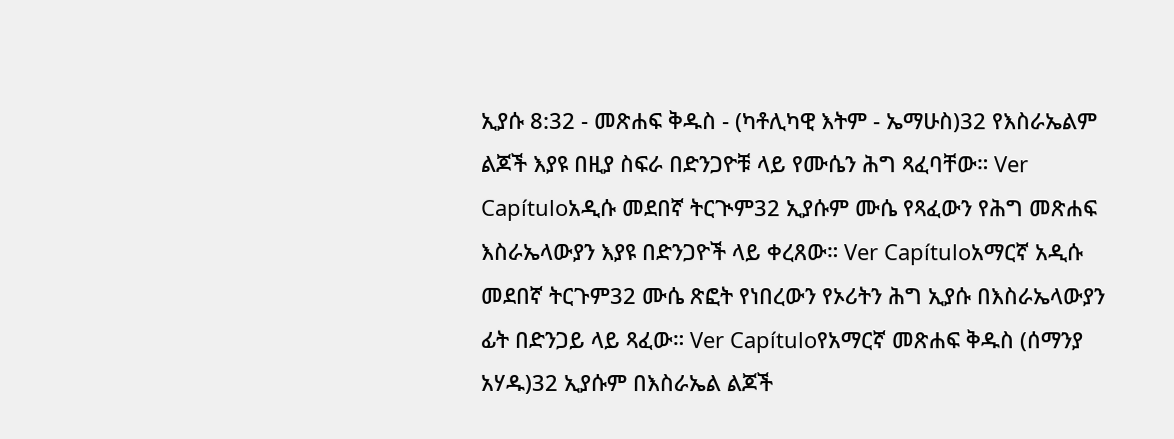ኢያሱ 8:32 - መጽሐፍ ቅዱስ - (ካቶሊካዊ እትም - ኤማሁስ)32 የእስራኤልም ልጆች እያዩ በዚያ ስፍራ በድንጋዮቹ ላይ የሙሴን ሕግ ጻፈባቸው። Ver Capítuloአዲሱ መደበኛ ትርጒም32 ኢያሱም ሙሴ የጻፈውን የሕግ መጽሐፍ እስራኤላውያን እያዩ በድንጋዮች ላይ ቀረጸው። Ver Capítuloአማርኛ አዲሱ መደበኛ ትርጉም32 ሙሴ ጽፎት የነበረውን የኦሪትን ሕግ ኢያሱ በእስራኤላውያን ፊት በድንጋይ ላይ ጻፈው። Ver Capítuloየአማርኛ መጽሐፍ ቅዱስ (ሰማንያ አሃዱ)32 ኢያሱም በእስራኤል ልጆች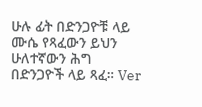ሁሉ ፊት በድንጋዮቹ ላይ ሙሴ የጻፈውን ይህን ሁለተኛውን ሕግ በድንጋዮች ላይ ጻፈ። Ver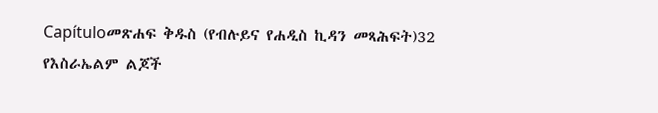Capítuloመጽሐፍ ቅዱስ (የብሉይና የሐዲስ ኪዳን መጻሕፍት)32 የእስራኤልም ልጆች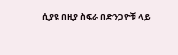ሲያዩ በዚያ ስፍራ በድንጋዮቹ ላይ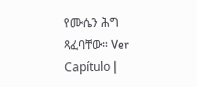የሙሴን ሕግ ጻፈባቸው። Ver Capítulo |